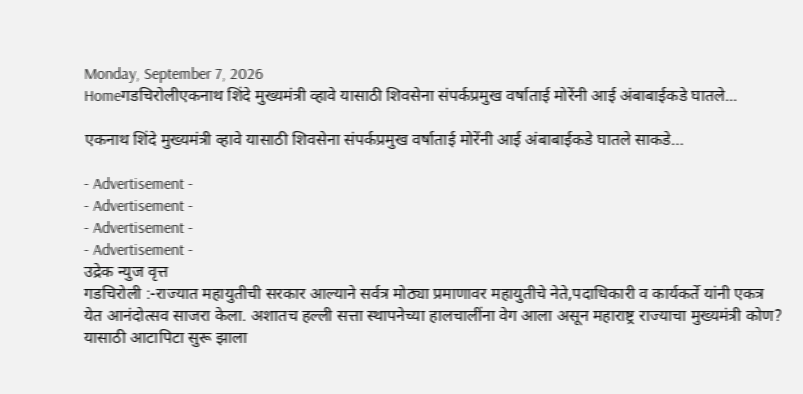Monday, September 7, 2026
Homeगडचिरोलीएकनाथ शिंदे मुख्यमंत्री व्हावे यासाठी शिवसेना संपर्कप्रमुख वर्षाताई मोरेंनी आई अंबाबाईकडे घातले...

एकनाथ शिंदे मुख्यमंत्री व्हावे यासाठी शिवसेना संपर्कप्रमुख वर्षाताई मोरेंनी आई अंबाबाईकडे घातले साकडे…

- Advertisement -
- Advertisement -
- Advertisement -
- Advertisement -
उद्रेक न्युज वृत्त
गडचिरोली :-राज्यात महायुतीची सरकार आल्याने सर्वत्र मोठ्या प्रमाणावर महायुतीचे नेते,पदाधिकारी व कार्यकर्ते यांनी एकत्र येत आनंदोत्सव साजरा केला. अशातच हल्ली सत्ता स्थापनेच्या हालचालींना वेग आला असून महाराष्ट्र राज्याचा मुख्यमंत्री कोण? यासाठी आटापिटा सुरू झाला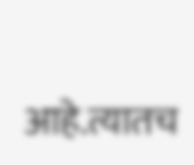आहे.त्यातच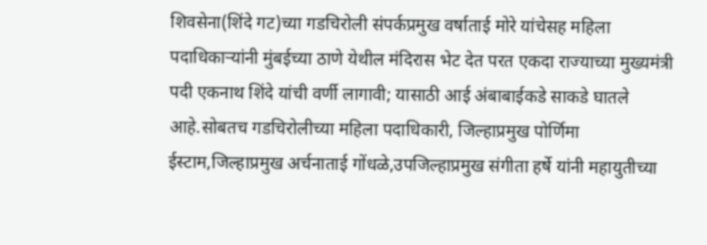शिवसेना(शिंदे गट)च्या गडचिरोली संपर्कप्रमुख वर्षाताई मोरे यांचेसह महिला पदाधिकाऱ्यांनी मुंबईच्या ठाणे येथील मंदिरास भेट देत परत एकदा राज्याच्या मुख्यमंत्री पदी एकनाथ शिंदे यांची वर्णी लागावी; यासाठी आई अंबाबाईकडे साकडे घातले आहे.सोबतच गडचिरोलीच्या महिला पदाधिकारी, जिल्हाप्रमुख पोर्णिमा ईस्टाम,जिल्हाप्रमुख अर्चनाताई गोंधळे,उपजिल्हाप्रमुख संगीता हर्षे यांनी महायुतीच्या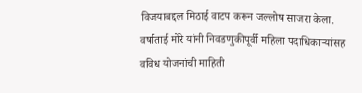विजयाबद्दल मिठाई वाटप करून जल्लोष साजरा केला.
वर्षाताई मोरे यांनी निवडणुकीपूर्वी महिला पदाधिकाऱ्यांसह वविध योजनांची माहिती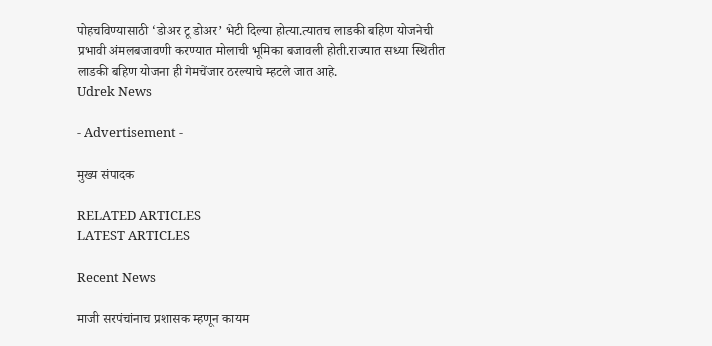पोहचविण्यासाठी ‘डोअर टू डोअर’ भेटी दिल्या होत्या.त्यातच लाडकी बहिण योजनेची प्रभावी अंमलबजावणी करण्यात मोलाची भूमिका बजावली होती.राज्यात सध्या स्थितीत लाडकी बहिण योजना ही गेमचेंजार ठरल्याचे म्हटले जात आहे.
Udrek News

- Advertisement -

मुख्य संपादक

RELATED ARTICLES
LATEST ARTICLES

Recent News

माजी सरपंचांनाच प्रशासक म्हणून कायम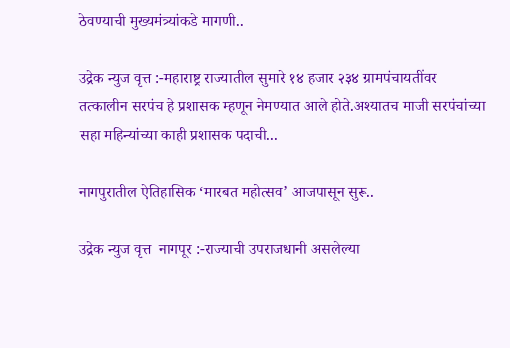ठेवण्याची मुख्यमंत्र्यांकडे मागणी..

उद्रेक न्युज वृत्त :-महाराष्ट्र राज्यातील सुमारे १४ हजार २३४ ग्रामपंचायतींवर तत्कालीन सरपंच हे प्रशासक म्हणून नेमण्यात आले होते.अश्यातच माजी सरपंचांच्या सहा महिन्यांच्या काही प्रशासक पदाची...

नागपुरातील ऐतिहासिक ‘मारबत महोत्सव’ आजपासून सुरू..

उद्रेक न्युज वृत्त  नागपूर :-राज्याची उपराजधानी असलेल्या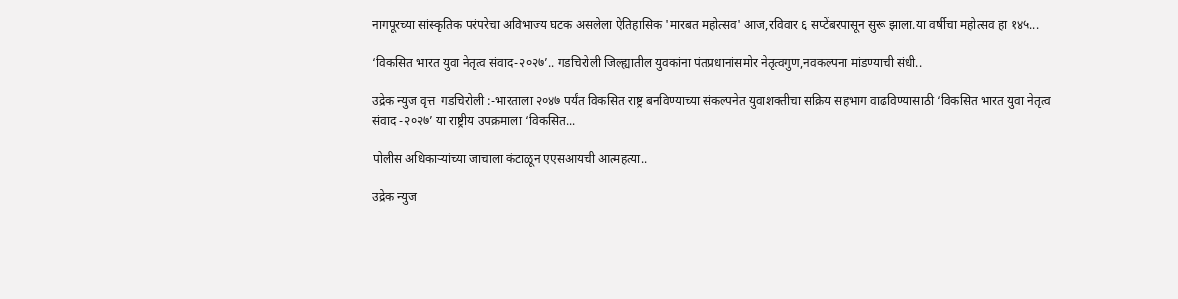नागपूरच्या सांस्कृतिक परंपरेचा अविभाज्य घटक असलेला ऐतिहासिक 'मारबत महोत्सव' आज,रविवार ६ सप्टेंबरपासून सुरू झाला.या वर्षीचा महोत्सव हा १४५...

‘विकसित भारत युवा नेतृत्व संवाद-२०२७’.. गडचिरोली जिल्ह्यातील युवकांना पंतप्रधानांसमोर नेतृत्वगुण,नवकल्पना मांडण्याची संधी..

उद्रेक न्युज वृत्त  गडचिरोली :-भारताला २०४७ पर्यंत विकसित राष्ट्र बनविण्याच्या संकल्पनेत युवाशक्तीचा सक्रिय सहभाग वाढविण्यासाठी ‘विकसित भारत युवा नेतृत्व संवाद -२०२७’ या राष्ट्रीय उपक्रमाला ‘विकसित...

पोलीस अधिकाऱ्यांच्या जाचाला कंटाळून एएसआयची आत्महत्या..

उद्रेक न्युज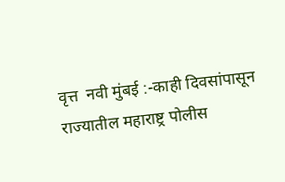वृत्त  नवी मुंबई :-काही दिवसांपासून राज्यातील महाराष्ट्र पोलीस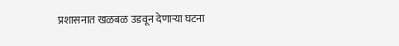प्रशासनात खळबळ उडवून देणाऱ्या घटना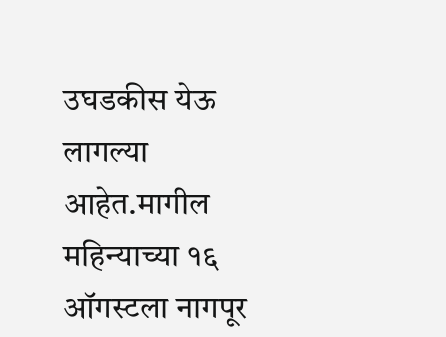उघडकीस येऊ लागल्या आहेत.मागील महिन्याच्या १६ ऑगस्टला नागपूर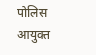पोलिस आयुक्त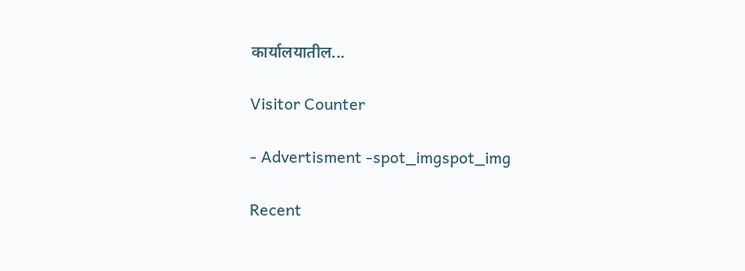कार्यालयातील...

Visitor Counter

- Advertisment -spot_imgspot_img

Recent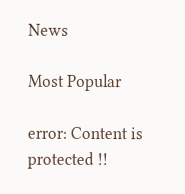News

Most Popular

error: Content is protected !!